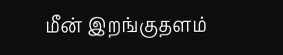மீன் இறங்குதளம்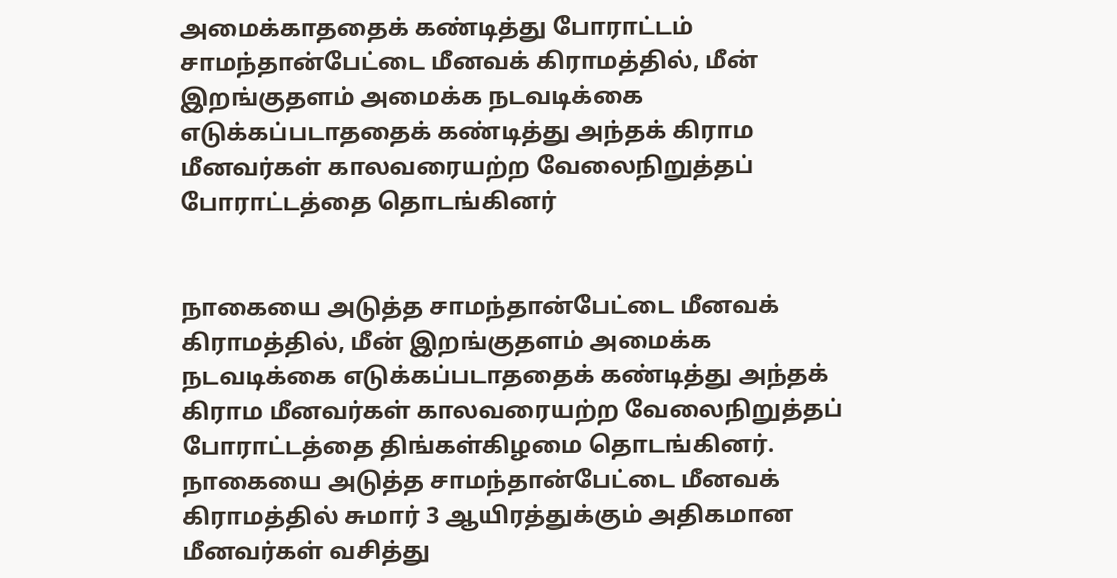அமைக்காததைக் கண்டித்து போராட்டம்
சாமந்தான்பேட்டை மீனவக் கிராமத்தில், மீன் இறங்குதளம் அமைக்க நடவடிக்கை எடுக்கப்படாததைக் கண்டித்து அந்தக் கிராம மீனவர்கள் காலவரையற்ற வேலைநிறுத்தப் போராட்டத்தை தொடங்கினர்


நாகையை அடுத்த சாமந்தான்பேட்டை மீனவக் கிராமத்தில், மீன் இறங்குதளம் அமைக்க நடவடிக்கை எடுக்கப்படாததைக் கண்டித்து அந்தக் கிராம மீனவர்கள் காலவரையற்ற வேலைநிறுத்தப் போராட்டத்தை திங்கள்கிழமை தொடங்கினர்.
நாகையை அடுத்த சாமந்தான்பேட்டை மீனவக் கிராமத்தில் சுமார் 3 ஆயிரத்துக்கும் அதிகமான மீனவர்கள் வசித்து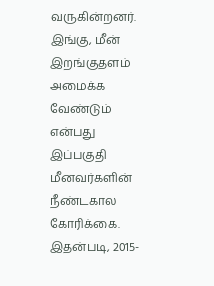வருகின்றனர். இங்கு, மீன் இறங்குதளம் அமைக்க வேண்டும் என்பது இப்பகுதி மீனவர்களின் நீண்டகால கோரிக்கை.
இதன்படி, 2015-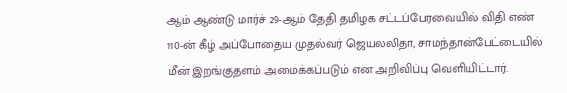ஆம் ஆண்டு மார்ச் 29-ஆம் தேதி தமிழக சட்டப்பேரவையில் விதி எண் 110-ன் கீழ் அப்போதைய முதல்வர் ஜெயலலிதா, சாமந்தான்பேட்டையில் மீன் இறங்குதளம் அமைக்கப்படும் என அறிவிப்பு வெளியிட்டார்.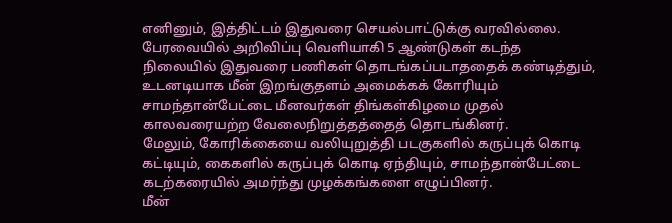எனினும், இத்திட்டம் இதுவரை செயல்பாட்டுக்கு வரவில்லை.
பேரவையில் அறிவிப்பு வெளியாகி 5 ஆண்டுகள் கடந்த நிலையில் இதுவரை பணிகள் தொடங்கப்படாததைக் கண்டித்தும், உடனடியாக மீன் இறங்குதளம் அமைக்கக் கோரியும் சாமந்தான்பேட்டை மீனவர்கள் திங்கள்கிழமை முதல் காலவரையற்ற வேலைநிறுத்தத்தைத் தொடங்கினர்.
மேலும், கோரிக்கையை வலியுறுத்தி படகுகளில் கருப்புக் கொடி கட்டியும், கைகளில் கருப்புக் கொடி ஏந்தியும், சாமந்தான்பேட்டை கடற்கரையில் அமர்ந்து முழக்கங்களை எழுப்பினர்.
மீன்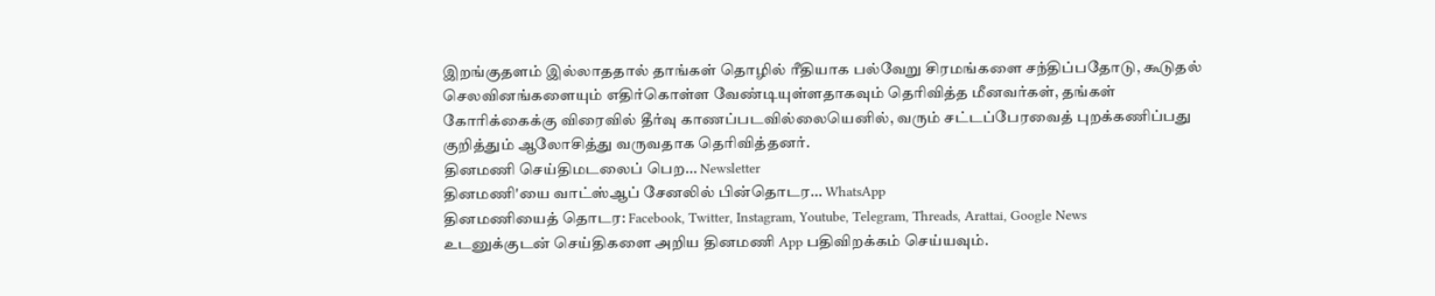இறங்குதளம் இல்லாததால் தாங்கள் தொழில் ரீதியாக பல்வேறு சிரமங்களை சந்திப்பதோடு, கூடுதல் செலவினங்களையும் எதிர்கொள்ள வேண்டியுள்ளதாகவும் தெரிவித்த மீனவர்கள், தங்கள் கோரிக்கைக்கு விரைவில் தீர்வு காணப்படவில்லையெனில், வரும் சட்டப்பேரவைத் புறக்கணிப்பது குறித்தும் ஆலோசித்து வருவதாக தெரிவித்தனர்.
தினமணி செய்திமடலைப் பெற... Newsletter
தினமணி'யை வாட்ஸ்ஆப் சேனலில் பின்தொடர... WhatsApp
தினமணியைத் தொடர: Facebook, Twitter, Instagram, Youtube, Telegram, Threads, Arattai, Google News
உடனுக்குடன் செய்திகளை அறிய தினமணி App பதிவிறக்கம் செய்யவும்.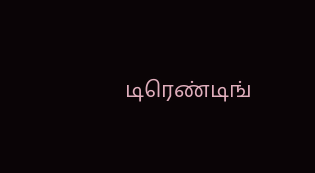டிரெண்டிங்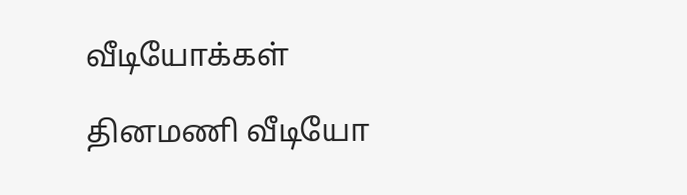வீடியோக்கள்

தினமணி வீடியோ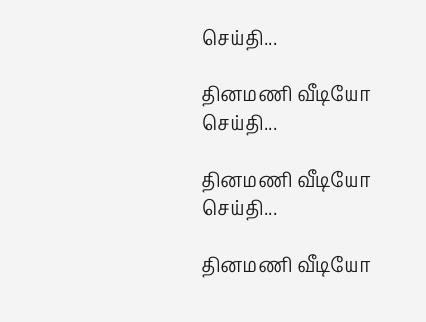செய்தி...

தினமணி வீடியோ செய்தி...

தினமணி வீடியோ செய்தி...

தினமணி வீடியோ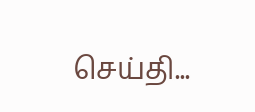செய்தி...